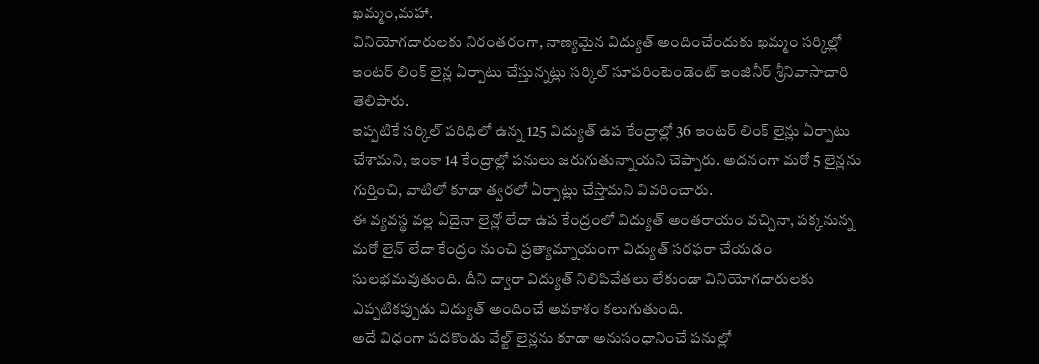ఖమ్మం,మహా.
వినియోగదారులకు నిరంతరంగా, నాణ్యమైన విద్యుత్ అందించేందుకు ఖమ్మం సర్కిల్లో ఇంటర్ లింక్ లైన్ల ఏర్పాటు చేస్తున్నట్లు సర్కిల్ సూపరింటెండెంట్ ఇంజినీర్ శ్రీనివాసాచారి తెలిపారు.
ఇప్పటికే సర్కిల్ పరిధిలో ఉన్న 125 విద్యుత్ ఉప కేంద్రాల్లో 36 ఇంటర్ లింక్ లైన్లు ఏర్పాటు చేశామని, ఇంకా 14 కేంద్రాల్లో పనులు జరుగుతున్నాయని చెప్పారు. అదనంగా మరో 5 లైన్లను గుర్తించి, వాటిలో కూడా త్వరలో ఏర్పాట్లు చేస్తామని వివరించారు.
ఈ వ్యవస్థ వల్ల ఏదైనా లైన్లో లేదా ఉప కేంద్రంలో విద్యుత్ అంతరాయం వచ్చినా, పక్కనున్న మరో లైన్ లేదా కేంద్రం నుంచి ప్రత్యామ్నాయంగా విద్యుత్ సరఫరా చేయడం సులభమవుతుంది. దీని ద్వారా విద్యుత్ నిలిపివేతలు లేకుండా వినియోగదారులకు ఎప్పటికప్పుడు విద్యుత్ అందించే అవకాశం కలుగుతుంది.
అదే విధంగా పదకొండు వేల్ట్ లైన్లను కూడా అనుసంధానించే పనుల్లో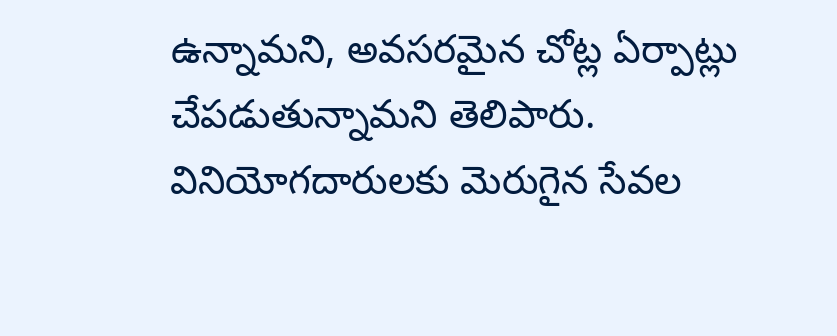ఉన్నామని, అవసరమైన చోట్ల ఏర్పాట్లు చేపడుతున్నామని తెలిపారు. వినియోగదారులకు మెరుగైన సేవల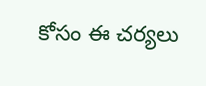కోసం ఈ చర్యలు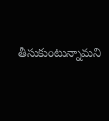తీసుకుంటున్నామని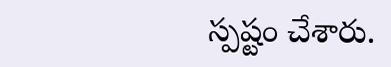స్పష్టం చేశారు.